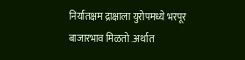निर्यातक्षम द्राक्षाला युरोपमध्ये भरपूर बाजारभाव मिळतो .अर्थात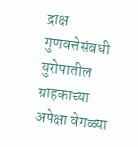द्राक्ष गुणवत्तेसंबधी युरोपातील ग्राहकाच्या अपेक्षा वेगळ्या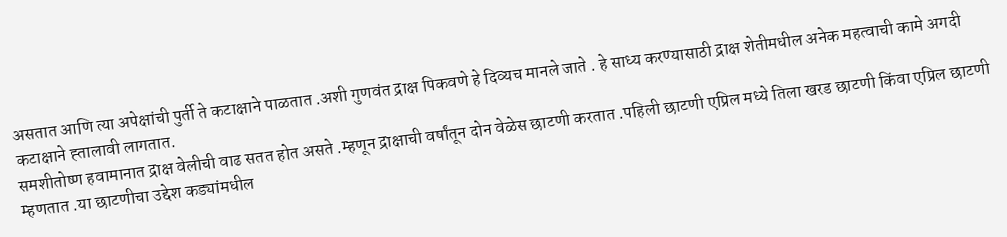असतात आणि त्या अपेक्षांची पुर्ती ते कटाक्षाने पाळतात .अशी गुणवंत द्राक्ष पिकवणे हे दिव्यच मानले जाते . हे साध्य करण्यासाठी द्राक्ष शेतीमधील अनेक महत्वाची कामे अगदी कटाक्षाने ह्तालावी लागतात.
समशीतोष्ण हवामानात द्राक्ष वेलीची वाढ सतत होत असते .म्हणून द्राक्षाची वर्षांतून दोन वेळेस छाटणी करतात .पहिली छाटणी एप्रिल मध्ये तिला खरड छाटणी किंवा एप्रिल छाटणी म्हणतात .या छाटणीचा उद्देश कड्यांमधील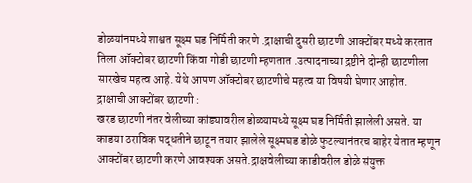डोळयांनमध्ये शाश्वत सूक्ष्म घड निर्मिती करणे .द्राक्षाची दुसरी छाटणी आक्टोंबर मध्ये करतात तिला ऑक्टोबर छाटणी किंवा गोडी छाटणी म्हणतात .उत्पादनाच्या द्रष्टीने दोन्ही छाटणीला सारखेच महत्व आहे. येथे आपण ऑक्टोबर छाटणीचे महत्व या विषयी घेणार आहोत.
द्राक्षाची आक्टोंबर छाटणी :
खरड छाटणी नंतर वेलीच्या कांड्यावरील डोळ्यामध्ये सूक्ष्म घड निर्मिती झालेली असते. या काडया ठराविक पद्धतीने छाटून तयार झालेले सूक्ष्मघड डोळे फुटल्यानंतरच बाहेर येतात म्हणून आक्टोंबर छाटणी करणे आवश्यक असते.द्राक्षवेलीच्या काडीवरील डोळे संयुक्त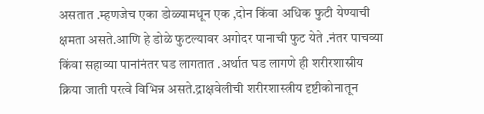असतात .म्हणजेच एका डोळ्यामधून एक ,दोन किंवा अधिक फुटी येण्याची क्षमता असते.आणि हे डोळे फुटल्यावर अगोदर पानाची फुट येते .नंतर पाचव्या किंवा सहाव्या पानांनंतर घड लागतात .अर्थात घड लागणे ही शरीरशास्रीय क्रिया जाती परत्वे विभिन्न असते.द्राक्षवेलीची शरीरशास्त्रीय दृष्टीकोनातून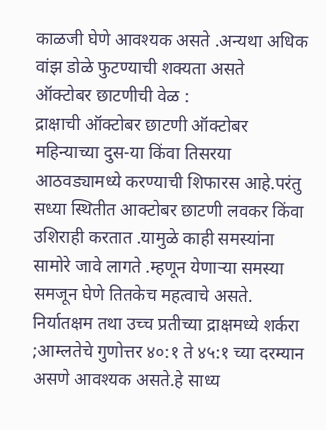काळजी घेणे आवश्यक असते .अन्यथा अधिक वांझ डोळे फुटण्याची शक्यता असते
ऑक्टोबर छाटणीची वेळ :
द्राक्षाची ऑक्टोबर छाटणी ऑक्टोबर महिन्याच्या दुस-या किंवा तिसरया आठवड्यामध्ये करण्याची शिफारस आहे.परंतु सध्या स्थितीत आक्टोबर छाटणी लवकर किंवा उशिराही करतात .यामुळे काही समस्यांना सामोरे जावे लागते .म्हणून येणाऱ्या समस्या समजून घेणे तितकेच महत्वाचे असते. निर्यातक्षम तथा उच्च प्रतीच्या द्राक्षमध्ये शर्करा ;आम्लतेचे गुणोत्तर ४०:१ ते ४५:१ च्या दरम्यान असणे आवश्यक असते.हे साध्य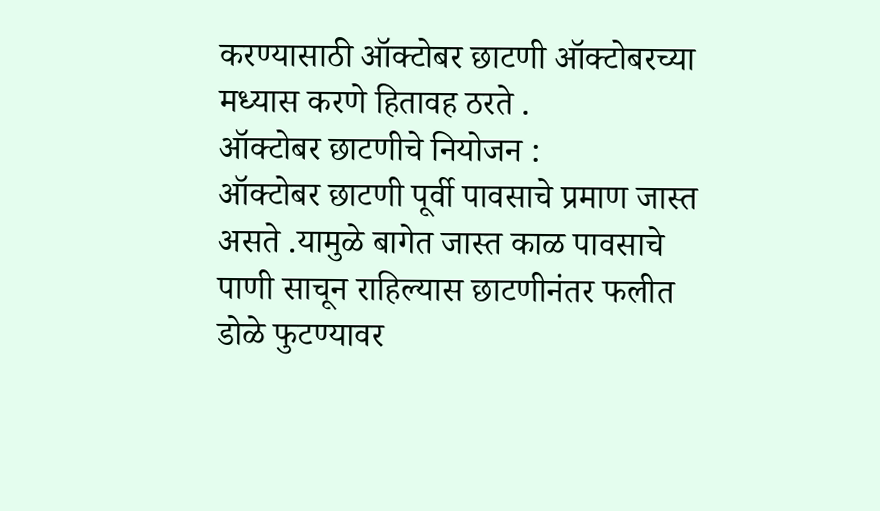करण्यासाठी ऑक्टोबर छाटणी ऑक्टोबरच्या मध्यास करणे हितावह ठरते .
ऑक्टोबर छाटणीचे नियोजन :
ऑक्टोबर छाटणी पूर्वी पावसाचे प्रमाण जास्त असते .यामुळे बागेत जास्त काळ पावसाचे पाणी साचून राहिल्यास छाटणीनंतर फलीत डोळे फुटण्यावर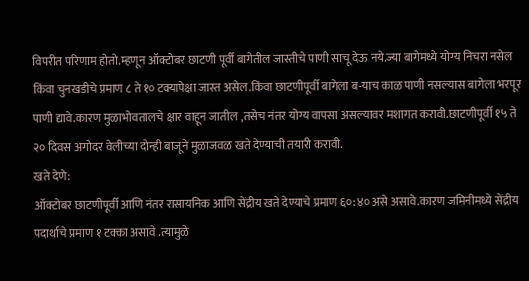विपरीत परिणाम होतो.म्हणून ऑक्टोबर छाटणी पूर्वी बागेतील जास्तीचे पाणी साचू देऊ नये.ज्या बागेमध्ये योग्य निचरा नसेल किंवा चुनखडीचे प्रमाण ८ ते १० टक्यापेक्षा जास्त असेल.किंवा छाटणीपूर्वी बागेला ब-याच काळ पाणी नसल्यास बागेला भरपूर पाणी द्यावे.कारण मुळाभोवतालचे क्षार वाहून जातील ,तसेच नंतर योग्य वापसा असल्यावर मशागत करावी.छाटणीपूर्वी १५ ते २० दिवस अगोदर वेलीच्या दोन्ही बाजूने मुळाजवळ खते देण्याची तयारी करावी.
खते देणे:
ऑक्टोबर छाटणीपूर्वी आणि नंतर रासायनिक आणि सेंद्रीय खते देण्याचे प्रमाण ६०:४० असे असावे.कारण जमिनीमध्ये सेंद्रीय पदार्थाचे प्रमाण १ टक्का असावे .त्यामुळे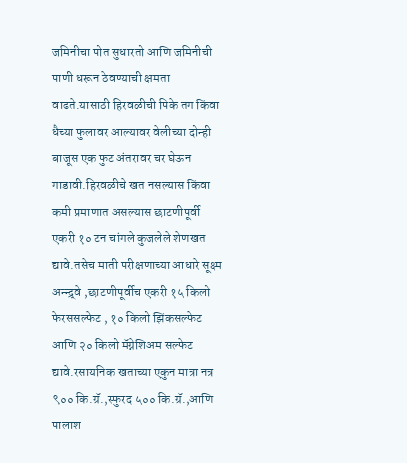जमिनीचा पोत सुधारतो आणि जमिनीची पाणी धरून ठेवण्याची क्षमता वाढते.यासाठी हिरवळीची पिके तग किंवा धैच्या फुलावर आल्यावर वेलीच्या दोन्ही बाजूस एक फुट अंतरावर चर घेऊन गाडावी.हिरवळीचे खत नसल्यास किंवा कमी प्रमाणात असल्यास छाटणीपूर्वी एकरी १० टन चांगले कुजलेले शेणखत द्यावे.तसेच माती परीक्षणाच्या आधारे सूक्ष्म अन्न्द्र्वे ,छाटणीपूर्वीच एकरी १५ किलो फेरससल्फेट , १० किलो झिंकसल्फेट आणि २० किलो मॅग्नेशिअम सल्फेट द्यावे.रसायनिक खताच्या एकुन मात्रा नत्र ९०० कि.ग्रॅ.,स्फुरद ५०० कि.ग्रॅ.,आणि पालाश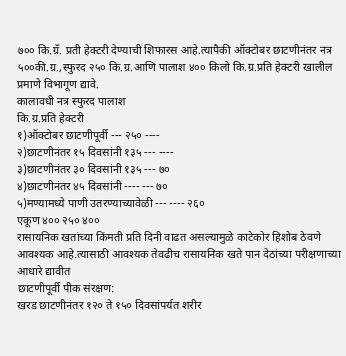७०० कि.ग्रॅ. प्रती हेक्टरी देण्याची शिफारस आहे.त्यापैकी ऑक्टोबर छाटणीनंतर नत्र ५००की.ग्र.,स्फुरद २५० कि.ग्र.आणि पालाश ४०० किलो कि.ग्र.प्रति हेक्टरी खालील प्रमाणे विभागूण द्यावे.
कालावधी नत्र स्फुरद पालाश
कि.ग्र.प्रति हेक्टरी
१)ऑक्टोबर छाटणीपूर्वी --- २५० ----
२)छाटणीनंतर १५ दिवसांनी १३५ --- ----
३)छाटणीनंतर ३० दिवसांनी १३५ --- ७०
४)छाटणीनंतर ४५ दिवसांनी ---- --- ७०
५)मण्यामध्ये पाणी उतरण्याच्यावेळी --- ---- २६०
एकूण ४०० २५० ४००
रासायनिक खतांच्या किंमती प्रति दिनी वाढत असल्यामुळे काटेकोर हिशोब ठेवणे आवश्यक आहे.त्यासाठी आवश्यक तेवढीच रासायनिक खते पान देठांच्या परीक्षणाच्या आधारे द्यावीत
छाटणीपूर्वी पीक संरक्षण:
खरड छाटणीनंतर १२० ते १५० दिवसांपर्यत शरीर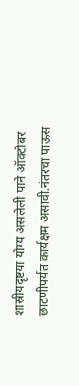शास्रीयदृष्टया योग्य असलेली पाने ऑक्टोबर छाटणीपर्यत कार्यक्षम असावी.नंतरचा पाऊस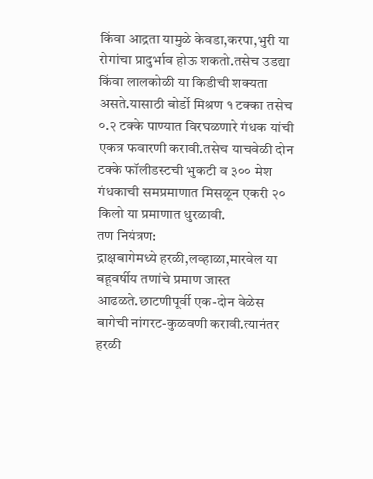किंवा आद्रता यामुळे केवडा,करपा,भुरी या रोगांचा प्रादुर्भाव होऊ शकतो.तसेच उडद्या किंवा लालकोळी या किडीची शक्यता असते.यासाठी बोर्डो मिश्रण १ टक्का तसेच ०.२ टक्के पाण्यात विरघळणारे गंधक यांची एकत्र फवारणी करावी.तसेच याचवेळी दोन टक्के फॉलीडस्टची भुकटी व ३०० मेश गंधकाची समप्रमाणात मिसळून एकरी २० किलो या प्रमाणात धुरळावी.
तण नियंत्रण:
द्राक्षबागेमध्ये हरळी,लव्हाळा,मारवेल या बहूवर्षीय तणांचे प्रमाण जास्त आढळते.छाटणीपूर्वी एक-दोन वेळेस बागेची नांगरट-कुळवणी करावी.त्यानंतर हरळी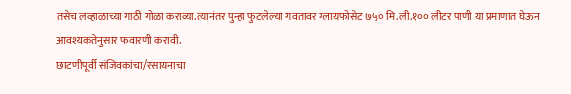तसेच लव्हाळाच्या गाठी गोळा कराव्या.त्यानंतर पुन्हा फुटलेल्या गवतावर ग्लायफोसेट ७५० मि.ली.१०० लीटर पाणी या प्रमाणात घेऊन आवश्यकतेनुसार फवारणी करावी.
छाटणीपूर्वी संजिवकांचा/रसायनाचा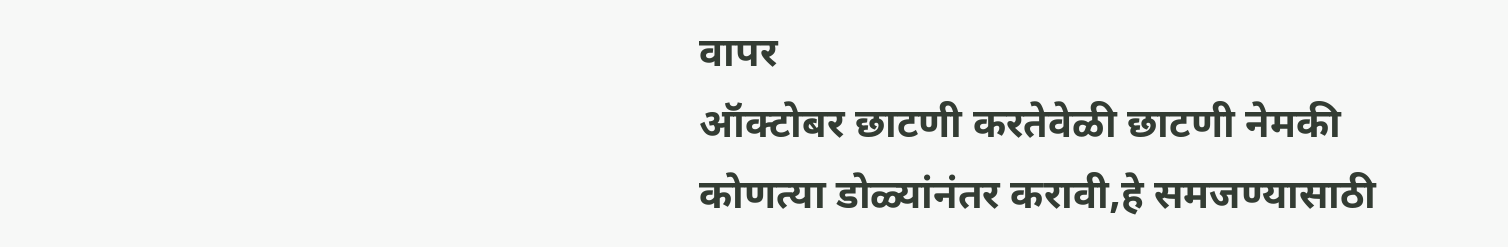वापर
ऑक्टोबर छाटणी करतेवेळी छाटणी नेमकी कोणत्या डोळ्यांनंतर करावी,हे समजण्यासाठी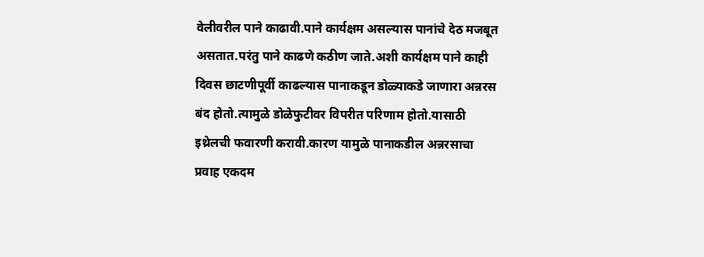वेलीवरील पाने काढावी.पाने कार्यक्षम असल्यास पानांचे देठ मजबूत असतात.परंतु पाने काढणे कठीण जाते.अशी कार्यक्षम पाने काही दिवस छाटणीपूर्वी काढल्यास पानाकडून डोळ्याकडे जाणारा अन्नरस बंद होतो.त्यामुळे डोळेफुटीवर विपरीत परिणाम होतो.यासाठी इथ्रेलची फवारणी करावी.कारण यामुळे पानाकडील अन्नरसाचा प्रवाह एकदम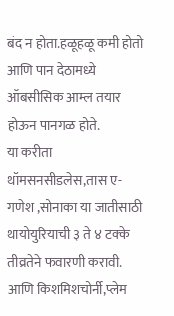बंद न होता.हळूहळू कमी होतो आणि पान देठामध्ये ऑबसीसिक आम्ल तयार होऊन पानगळ होते.
या करीता थॉमसनसीडलेस,तास ए-गणेश ,सोनाका या जातीसाठी थायोयुरियाची ३ ते ४ टक्के तीव्रतेने फवारणी करावी. आणि किशमिशचोर्नी,प्लेम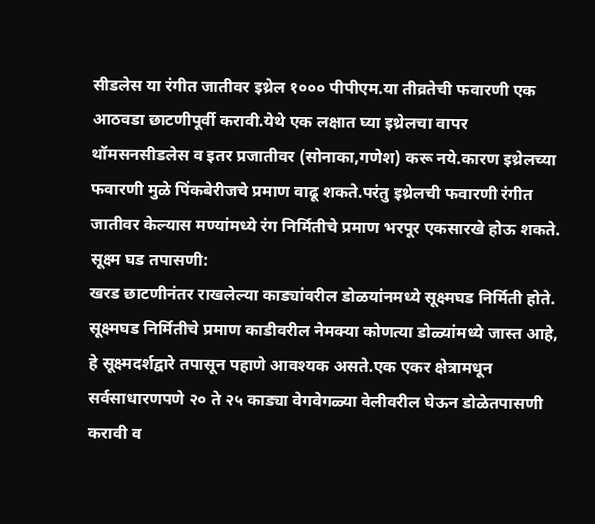सीडलेस या रंगीत जातीवर इथ्रेल १००० पीपीएम.या तीव्रतेची फवारणी एक आठवडा छाटणीपूर्वी करावी.येथे एक लक्षात घ्या इथ्रेलचा वापर थॉमसनसीडलेस व इतर प्रजातीवर (सोनाका,गणेश) करू नये.कारण इथ्रेलच्या फवारणी मुळे पिंकबेरीजचे प्रमाण वाढू शकते.परंतु इथ्रेलची फवारणी रंगीत जातीवर केल्यास मण्यांमध्ये रंग निर्मितीचे प्रमाण भरपूर एकसारखे होऊ शकते.
सूक्ष्म घड तपासणी:
खरड छाटणीनंतर राखलेल्या काड्यांवरील डोळयांनमध्ये सूक्ष्मघड निर्मिती होते. सूक्ष्मघड निर्मितीचे प्रमाण काडीवरील नेमक्या कोणत्या डोळ्यांमध्ये जास्त आहे, हे सूक्ष्मदर्शद्वारे तपासून पहाणे आवश्यक असते.एक एकर क्षेत्रामधून सर्वसाधारणपणे २० ते २५ काड्या वेगवेगळ्या वेलीवरील घेऊन डोळेतपासणी करावी व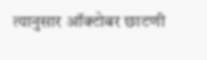त्यानुसार ऑक्टोबर छाटणी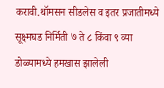करावी.थॉमसन सीडलेस व इतर प्रजातीमध्ये सूक्ष्मघड निर्मिती ७ ते ८ किंवा ९ व्या डोळ्यामध्ये हमखास झालेली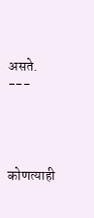असते.
---




कोणत्याही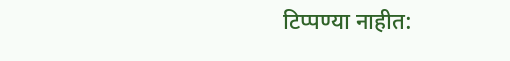टिप्पण्या नाहीत: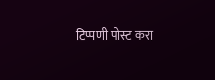टिप्पणी पोस्ट करा